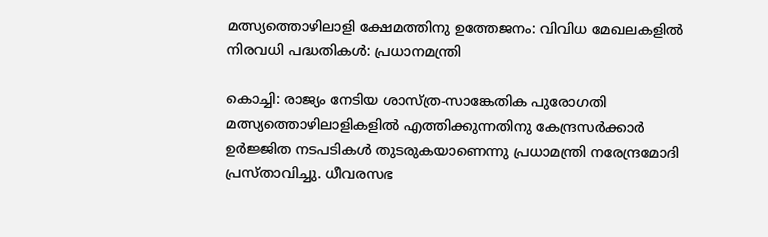മത്സ്യത്തൊഴിലാളി ക്ഷേമത്തിനു ഉത്തേജനം: വിവിധ മേഖലകളില്‍ നിരവധി പദ്ധതികള്‍: പ്രധാനമന്ത്രി

കൊച്ചി: രാജ്യം നേടിയ ശാസ്ത്ര-സാങ്കേതിക പുരോഗതി മത്സ്യത്തൊഴിലാളികളില്‍ എത്തിക്കുന്നതിനു കേന്ദ്രസര്‍ക്കാര്‍ ഉര്‍ജ്ജിത നടപടികള്‍ തുടരുകയാണെന്നു പ്രധാമന്ത്രി നരേന്ദ്രമോദി പ്രസ്താവിച്ചു. ധീവരസഭ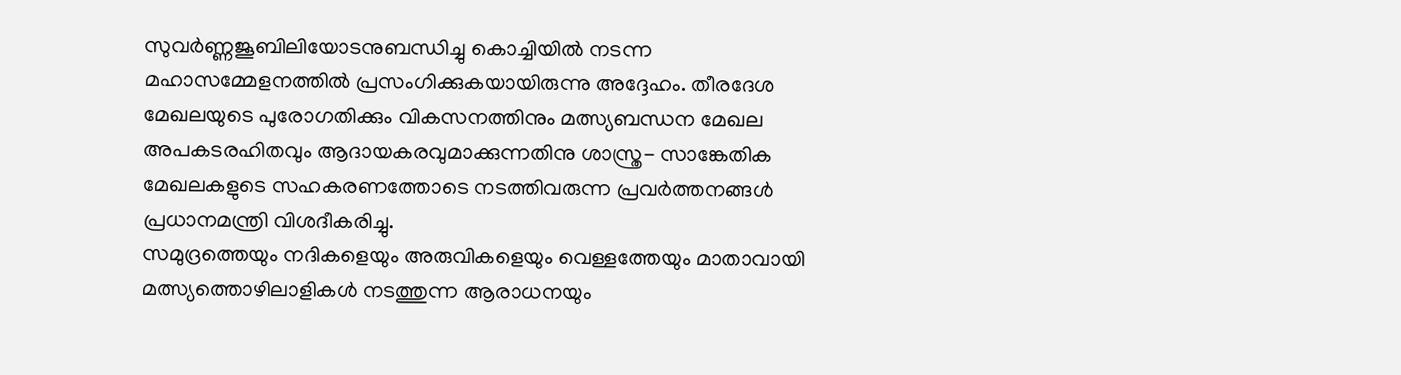സുവര്‍ണ്ണജൂബിലിയോടനുബന്ധിച്ചു കൊച്ചിയില്‍ നടന്ന മഹാസമ്മേളനത്തില്‍ പ്രസംഗിക്കുകയായിരുന്നു അദ്ദേഹം. തീരദേശ മേഖലയുടെ പുരോഗതിക്കും വികസനത്തിനും മത്സ്യബന്ധന മേഖല അപകടരഹിതവും ആദായകരവുമാക്കുന്നതിനു ശാസ്ത്ര- സാങ്കേതിക മേഖലകളുടെ സഹകരണത്തോടെ നടത്തിവരുന്ന പ്രവര്‍ത്തനങ്ങള്‍ പ്രധാനമന്ത്രി വിശദീകരിച്ചു.
സമുദ്രത്തെയും നദികളെയും അരുവികളെയും വെള്ളത്തേയും മാതാവായി മത്സ്യത്തൊഴിലാളികള്‍ നടത്തുന്ന ആരാധനയും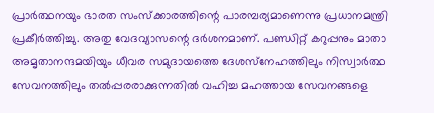പ്രാര്‍ത്ഥനയും ഭാരത സംസ്‌ക്കാരത്തിന്റെ പാരമ്പര്യമാണെന്നു പ്രധാനമന്ത്രി പ്രകീര്‍ത്തിച്ചു. അതു വേദവ്യാസന്റെ ദര്‍ശനമാണ്. പണ്ഡിറ്റ് കറുപ്പനും മാതാ അമൃതാനന്ദമയിയും ധീവര സമുദായത്തെ ദേശസ്‌നേഹത്തിലും നിസ്വാര്‍ത്ഥ സേവനത്തിലും തല്‍പ്പരരാക്കുന്നതില്‍ വഹിച്ച മഹത്തായ സേവനങ്ങളെ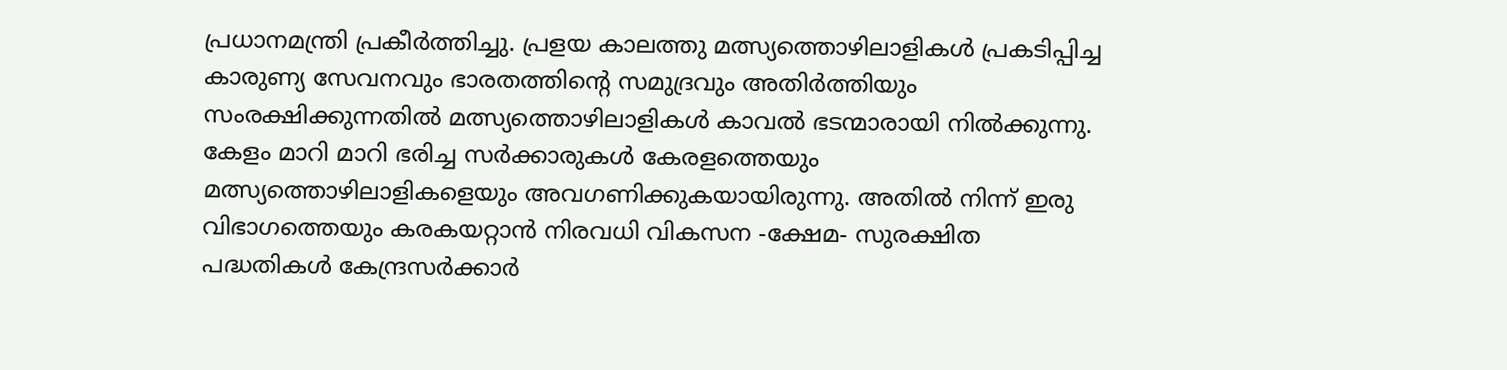പ്രധാനമന്ത്രി പ്രകീര്‍ത്തിച്ചു. പ്രളയ കാലത്തു മത്സ്യത്തൊഴിലാളികള്‍ പ്രകടിപ്പിച്ച കാരുണ്യ സേവനവും ഭാരതത്തിന്റെ സമുദ്രവും അതിര്‍ത്തിയും സംരക്ഷിക്കുന്നതില്‍ മത്സ്യത്തൊഴിലാളികള്‍ കാവല്‍ ഭടന്മാരായി നില്‍ക്കുന്നു. കേളം മാറി മാറി ഭരിച്ച സര്‍ക്കാരുകള്‍ കേരളത്തെയും മത്സ്യത്തൊഴിലാളികളെയും അവഗണിക്കുകയായിരുന്നു. അതില്‍ നിന്ന് ഇരു വിഭാഗത്തെയും കരകയറ്റാന്‍ നിരവധി വികസന -ക്ഷേമ- സുരക്ഷിത പദ്ധതികള്‍ കേന്ദ്രസര്‍ക്കാര്‍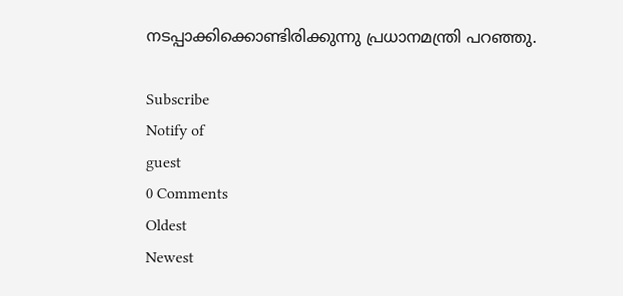നടപ്പാക്കിക്കൊണ്ടിരിക്കുന്നു പ്രധാനമന്ത്രി പറഞ്ഞു.

Subscribe
Notify of
guest
0 Comments
Oldest
Newest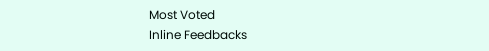Most Voted
Inline Feedbacks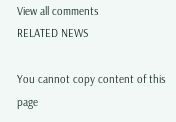View all comments
RELATED NEWS

You cannot copy content of this page